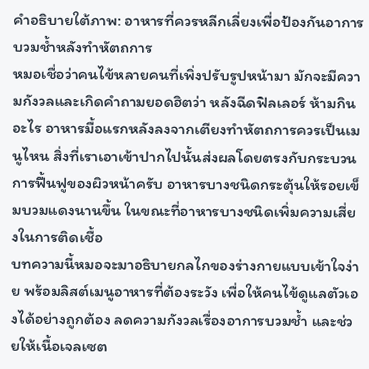คำอธิบายใต้ภาพ: อาหารที่ควรหลีกเลี่ยงเพื่อป้องกันอาการบวมช้ำหลังทำหัตถการ
หมอเชื่อว่าคนไข้หลายคนที่เพิ่งปรับรูปหน้ามา มักจะมีความกังวลและเกิดคำถามยอดฮิตว่า หลังฉีดฟิลเลอร์ ห้ามกินอะไร อาหารมื้อแรกหลังลงจากเตียงทำหัตถการควรเป็นเมนูไหน สิ่งที่เราเอาเข้าปากไปนั้นส่งผลโดยตรงกับกระบวนการฟื้นฟูของผิวหน้าครับ อาหารบางชนิดกระตุ้นให้รอยเข็มบวมแดงนานขึ้น ในขณะที่อาหารบางชนิดเพิ่มความเสี่ยงในการติดเชื้อ
บทความนี้หมอจะมาอธิบายกลไกของร่างกายแบบเข้าใจง่าย พร้อมลิสต์เมนูอาหารที่ต้องระวัง เพื่อให้คนไข้ดูแลตัวเองได้อย่างถูกต้อง ลดความกังวลเรื่องอาการบวมช้ำ และช่วยให้เนื้อเจลเซต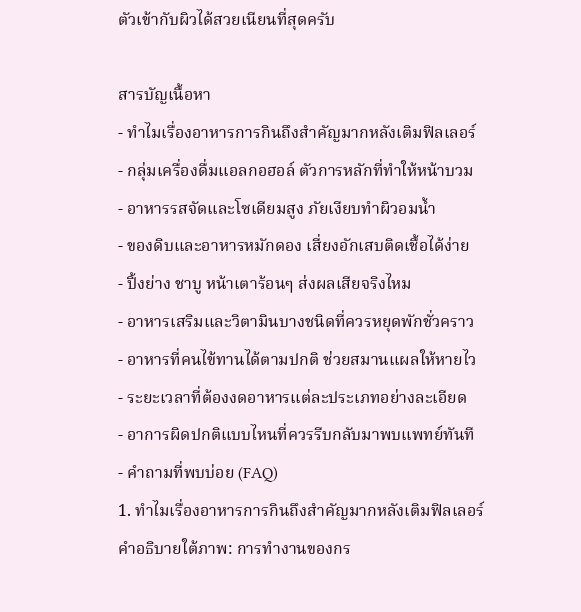ตัวเข้ากับผิวได้สวยเนียนที่สุดครับ

สารบัญเนื้อหา
- ทำไมเรื่องอาหารการกินถึงสำคัญมากหลังเติมฟิลเลอร์
- กลุ่มเครื่องดื่มแอลกอฮอล์ ตัวการหลักที่ทำให้หน้าบวม
- อาหารรสจัดและโซเดียมสูง ภัยเงียบทำผิวอมน้ำ
- ของดิบและอาหารหมักดอง เสี่ยงอักเสบติดเชื้อได้ง่าย
- ปิ้งย่าง ชาบู หน้าเตาร้อนๆ ส่งผลเสียจริงไหม
- อาหารเสริมและวิตามินบางชนิดที่ควรหยุดพักชั่วคราว
- อาหารที่คนไข้ทานได้ตามปกติ ช่วยสมานแผลให้หายไว
- ระยะเวลาที่ต้องงดอาหารแต่ละประเภทอย่างละเอียด
- อาการผิดปกติแบบไหนที่ควรรีบกลับมาพบแพทย์ทันที
- คำถามที่พบบ่อย (FAQ)
1. ทำไมเรื่องอาหารการกินถึงสำคัญมากหลังเติมฟิลเลอร์
คำอธิบายใต้ภาพ: การทำงานของกร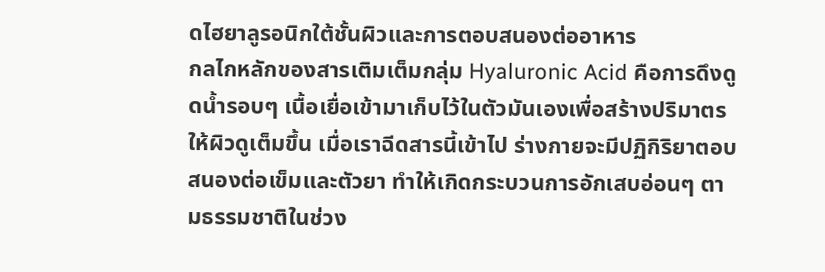ดไฮยาลูรอนิกใต้ชั้นผิวและการตอบสนองต่ออาหาร
กลไกหลักของสารเติมเต็มกลุ่ม Hyaluronic Acid คือการดึงดูดน้ำรอบๆ เนื้อเยื่อเข้ามาเก็บไว้ในตัวมันเองเพื่อสร้างปริมาตรให้ผิวดูเต็มขึ้น เมื่อเราฉีดสารนี้เข้าไป ร่างกายจะมีปฏิกิริยาตอบสนองต่อเข็มและตัวยา ทำให้เกิดกระบวนการอักเสบอ่อนๆ ตามธรรมชาติในช่วง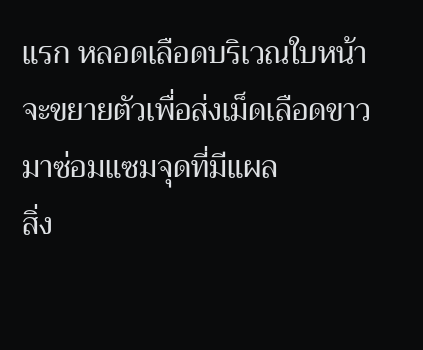แรก หลอดเลือดบริเวณใบหน้าจะขยายตัวเพื่อส่งเม็ดเลือดขาวมาซ่อมแซมจุดที่มีแผล
สิ่ง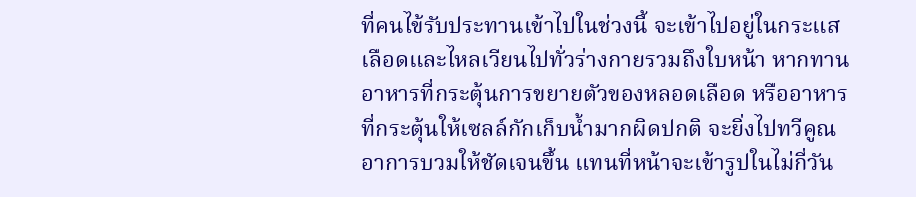ที่คนไข้รับประทานเข้าไปในช่วงนี้ จะเข้าไปอยู่ในกระแสเลือดและไหลเวียนไปทั่วร่างกายรวมถึงใบหน้า หากทานอาหารที่กระตุ้นการขยายตัวของหลอดเลือด หรืออาหารที่กระตุ้นให้เซลล์กักเก็บน้ำมากผิดปกติ จะยิ่งไปทวีคูณอาการบวมให้ชัดเจนขึ้น แทนที่หน้าจะเข้ารูปในไม่กี่วัน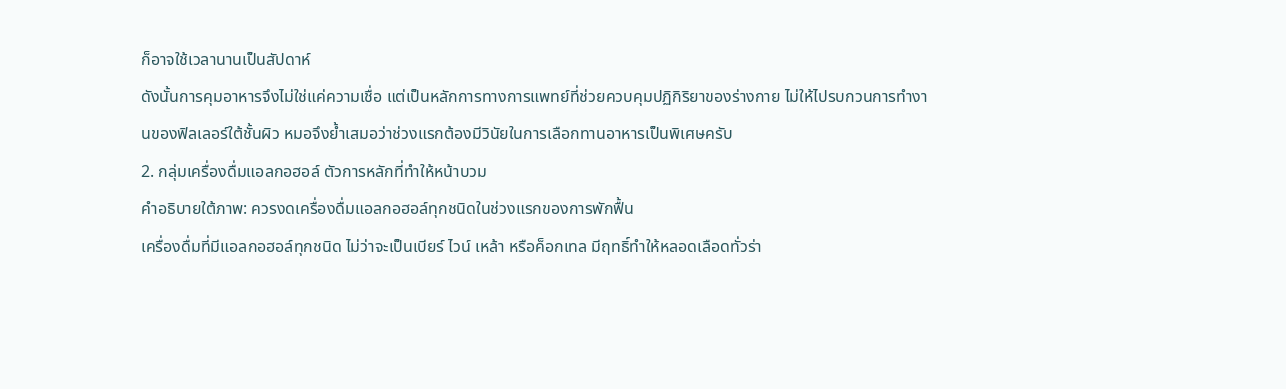ก็อาจใช้เวลานานเป็นสัปดาห์
ดังนั้นการคุมอาหารจึงไม่ใช่แค่ความเชื่อ แต่เป็นหลักการทางการแพทย์ที่ช่วยควบคุมปฏิกิริยาของร่างกาย ไม่ให้ไปรบกวนการทำงานของฟิลเลอร์ใต้ชั้นผิว หมอจึงย้ำเสมอว่าช่วงแรกต้องมีวินัยในการเลือกทานอาหารเป็นพิเศษครับ
2. กลุ่มเครื่องดื่มแอลกอฮอล์ ตัวการหลักที่ทำให้หน้าบวม
คำอธิบายใต้ภาพ: ควรงดเครื่องดื่มแอลกอฮอล์ทุกชนิดในช่วงแรกของการพักฟื้น
เครื่องดื่มที่มีแอลกอฮอล์ทุกชนิด ไม่ว่าจะเป็นเบียร์ ไวน์ เหล้า หรือค็อกเทล มีฤทธิ์ทำให้หลอดเลือดทั่วร่า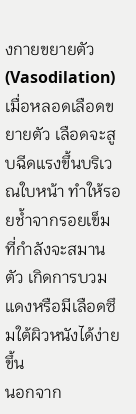งกายขยายตัว (Vasodilation) เมื่อหลอดเลือดขยายตัว เลือดจะสูบฉีดแรงขึ้นบริเวณใบหน้า ทำให้รอยช้ำจากรอยเข็มที่กำลังจะสมานตัว เกิดการบวมแดงหรือมีเลือดซึมใต้ผิวหนังได้ง่ายขึ้น
นอกจาก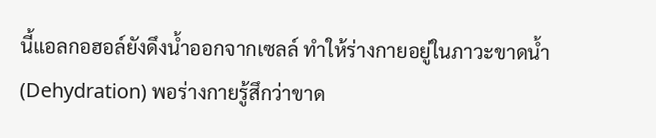นี้แอลกอฮอล์ยังดึงน้ำออกจากเซลล์ ทำให้ร่างกายอยู่ในภาวะขาดน้ำ (Dehydration) พอร่างกายรู้สึกว่าขาด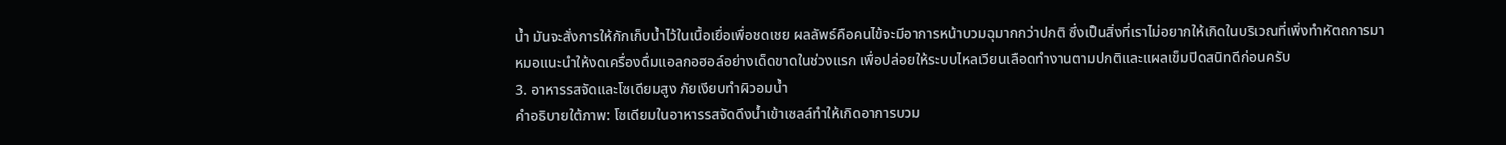น้ำ มันจะสั่งการให้กักเก็บน้ำไว้ในเนื้อเยื่อเพื่อชดเชย ผลลัพธ์คือคนไข้จะมีอาการหน้าบวมฉุมากกว่าปกติ ซึ่งเป็นสิ่งที่เราไม่อยากให้เกิดในบริเวณที่เพิ่งทำหัตถการมา
หมอแนะนำให้งดเครื่องดื่มแอลกอฮอล์อย่างเด็ดขาดในช่วงแรก เพื่อปล่อยให้ระบบไหลเวียนเลือดทำงานตามปกติและแผลเข็มปิดสนิทดีก่อนครับ
3. อาหารรสจัดและโซเดียมสูง ภัยเงียบทำผิวอมน้ำ
คำอธิบายใต้ภาพ: โซเดียมในอาหารรสจัดดึงน้ำเข้าเซลล์ทำให้เกิดอาการบวม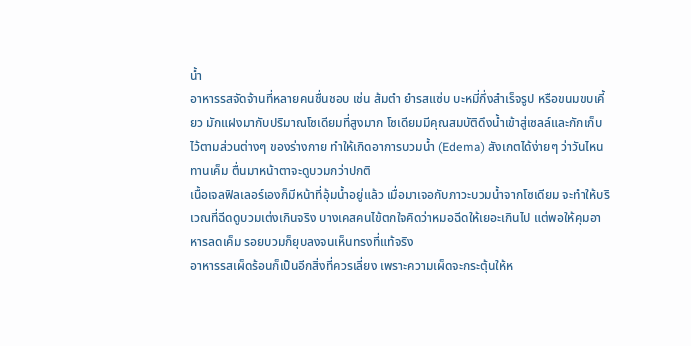น้ำ
อาหารรสจัดจ้านที่หลายคนชื่นชอบ เช่น ส้มตำ ยำรสแซ่บ บะหมี่กึ่งสำเร็จรูป หรือขนมขบเคี้ยว มักแฝงมากับปริมาณโซเดียมที่สูงมาก โซเดียมมีคุณสมบัติดึงน้ำเข้าสู่เซลล์และกักเก็บไว้ตามส่วนต่างๆ ของร่างกาย ทำให้เกิดอาการบวมน้ำ (Edema) สังเกตได้ง่ายๆ ว่าวันไหนทานเค็ม ตื่นมาหน้าตาจะดูบวมกว่าปกติ
เนื้อเจลฟิลเลอร์เองก็มีหน้าที่อุ้มน้ำอยู่แล้ว เมื่อมาเจอกับภาวะบวมน้ำจากโซเดียม จะทำให้บริเวณที่ฉีดดูบวมเต่งเกินจริง บางเคสคนไข้ตกใจคิดว่าหมอฉีดให้เยอะเกินไป แต่พอให้คุมอาหารลดเค็ม รอยบวมก็ยุบลงจนเห็นทรงที่แท้จริง
อาหารรสเผ็ดร้อนก็เป็นอีกสิ่งที่ควรเลี่ยง เพราะความเผ็ดจะกระตุ้นให้ห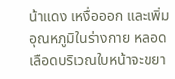น้าแดง เหงื่อออก และเพิ่มอุณหภูมิในร่างกาย หลอดเลือดบริเวณใบหน้าจะขยา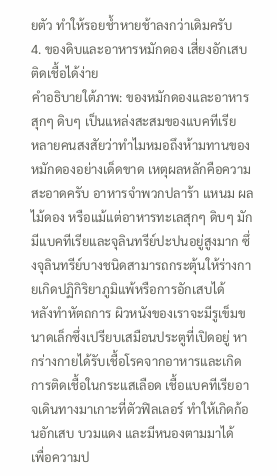ยตัว ทำให้รอยช้ำหายช้าลงกว่าเดิมครับ
4. ของดิบและอาหารหมักดอง เสี่ยงอักเสบติดเชื้อได้ง่าย
คำอธิบายใต้ภาพ: ของหมักดองและอาหารสุกๆ ดิบๆ เป็นแหล่งสะสมของแบคทีเรีย
หลายคนสงสัยว่าทำไมหมอถึงห้ามทานของหมักดองอย่างเด็ดขาด เหตุผลหลักคือความสะอาดครับ อาหารจำพวกปลาร้า แหนม ผลไม้ดอง หรือแม้แต่อาหารทะเลสุกๆ ดิบๆ มักมีแบคทีเรียและจุลินทรีย์ปะปนอยู่สูงมาก ซึ่งจุลินทรีย์บางชนิดสามารถกระตุ้นให้ร่างกายเกิดปฏิกิริยาภูมิแพ้หรือการอักเสบได้
หลังทำหัตถการ ผิวหนังของเราจะมีรูเข็มขนาดเล็กซึ่งเปรียบเสมือนประตูที่เปิดอยู่ หากร่างกายได้รับเชื้อโรคจากอาหารและเกิดการติดเชื้อในกระแสเลือด เชื้อแบคทีเรียอาจเดินทางมาเกาะที่ตัวฟิลเลอร์ ทำให้เกิดก้อนอักเสบ บวมแดง และมีหนองตามมาได้
เพื่อความป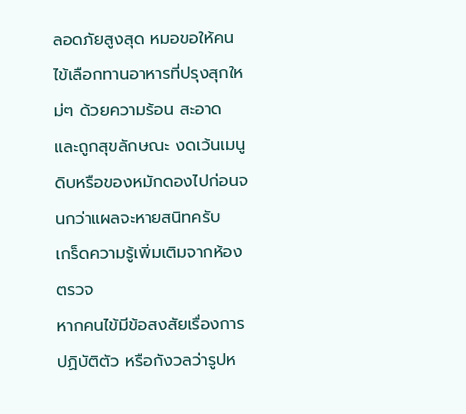ลอดภัยสูงสุด หมอขอให้คนไข้เลือกทานอาหารที่ปรุงสุกใหม่ๆ ด้วยความร้อน สะอาด และถูกสุขลักษณะ งดเว้นเมนูดิบหรือของหมักดองไปก่อนจนกว่าแผลจะหายสนิทครับ
เกร็ดความรู้เพิ่มเติมจากห้องตรวจ
หากคนไข้มีข้อสงสัยเรื่องการปฏิบัติตัว หรือกังวลว่ารูปห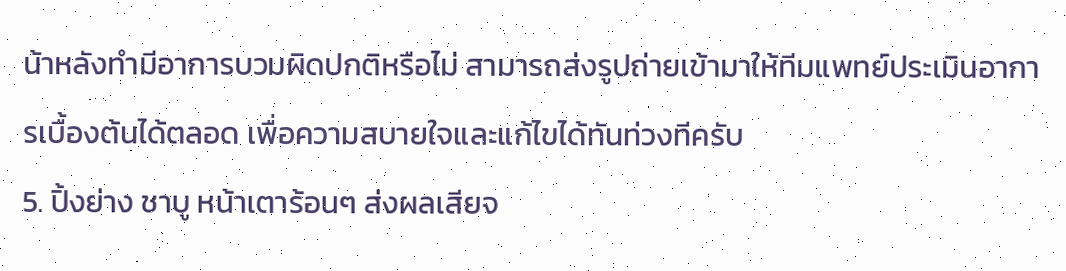น้าหลังทำมีอาการบวมผิดปกติหรือไม่ สามารถส่งรูปถ่ายเข้ามาให้ทีมแพทย์ประเมินอาการเบื้องต้นได้ตลอด เพื่อความสบายใจและแก้ไขได้ทันท่วงทีครับ
5. ปิ้งย่าง ชาบู หน้าเตาร้อนๆ ส่งผลเสียจ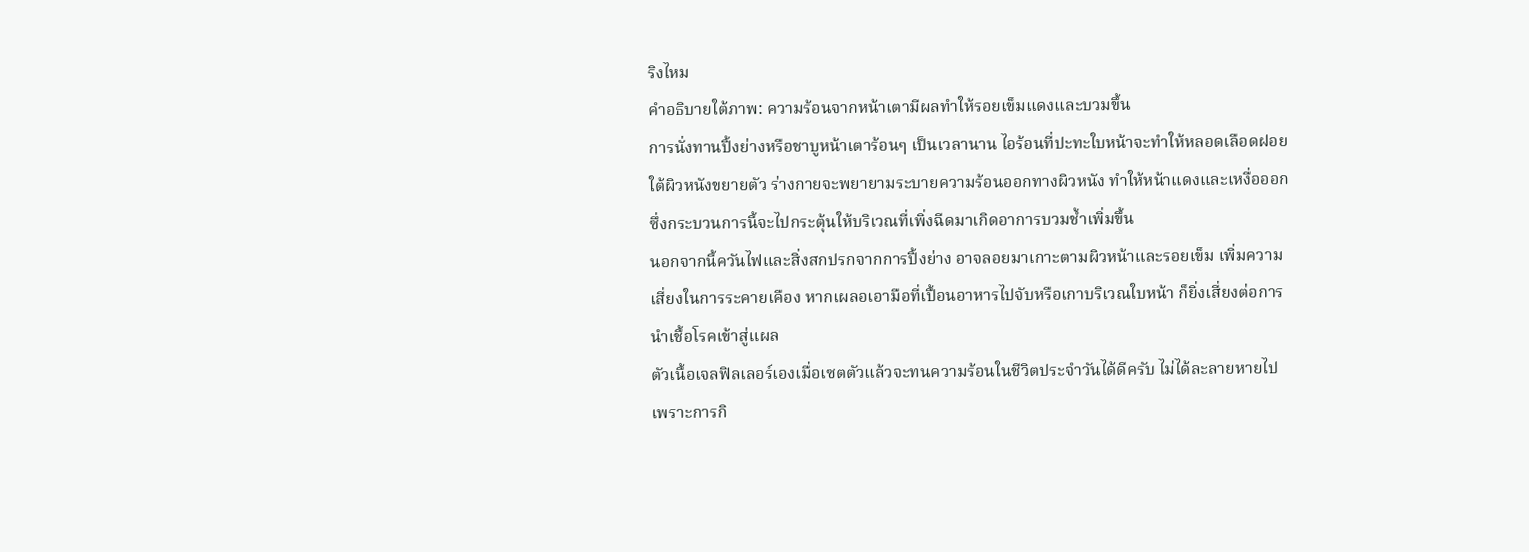ริงไหม
คำอธิบายใต้ภาพ: ความร้อนจากหน้าเตามีผลทำให้รอยเข็มแดงและบวมขึ้น
การนั่งทานปิ้งย่างหรือชาบูหน้าเตาร้อนๆ เป็นเวลานาน ไอร้อนที่ปะทะใบหน้าจะทำให้หลอดเลือดฝอยใต้ผิวหนังขยายตัว ร่างกายจะพยายามระบายความร้อนออกทางผิวหนัง ทำให้หน้าแดงและเหงื่อออก ซึ่งกระบวนการนี้จะไปกระตุ้นให้บริเวณที่เพิ่งฉีดมาเกิดอาการบวมช้ำเพิ่มขึ้น
นอกจากนี้ควันไฟและสิ่งสกปรกจากการปิ้งย่าง อาจลอยมาเกาะตามผิวหน้าและรอยเข็ม เพิ่มความเสี่ยงในการระคายเคือง หากเผลอเอามือที่เปื้อนอาหารไปจับหรือเกาบริเวณใบหน้า ก็ยิ่งเสี่ยงต่อการนำเชื้อโรคเข้าสู่แผล
ตัวเนื้อเจลฟิลเลอร์เองเมื่อเซตตัวแล้วจะทนความร้อนในชีวิตประจำวันได้ดีครับ ไม่ได้ละลายหายไปเพราะการกิ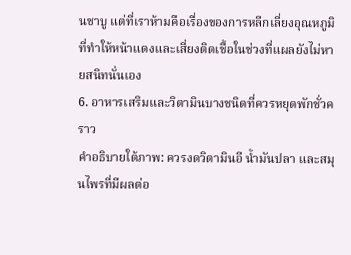นชาบู แต่ที่เราห้ามคือเรื่องของการหลีกเลี่ยงอุณหภูมิที่ทำให้หน้าแดงและเสี่ยงติดเชื้อในช่วงที่แผลยังไม่หายสนิทนั่นเอง
6. อาหารเสริมและวิตามินบางชนิดที่ควรหยุดพักชั่วคราว
คำอธิบายใต้ภาพ: ควรงดวิตามินอี น้ำมันปลา และสมุนไพรที่มีผลต่อ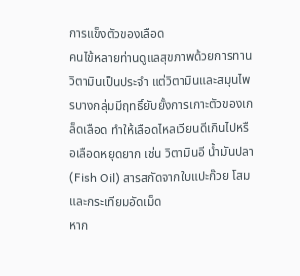การแข็งตัวของเลือด
คนไข้หลายท่านดูแลสุขภาพด้วยการทานวิตามินเป็นประจำ แต่วิตามินและสมุนไพรบางกลุ่มมีฤทธิ์ยับยั้งการเกาะตัวของเกล็ดเลือด ทำให้เลือดไหลเวียนดีเกินไปหรือเลือดหยุดยาก เช่น วิตามินอี น้ำมันปลา (Fish Oil) สารสกัดจากใบแปะก๊วย โสม และกระเทียมอัดเม็ด
หาก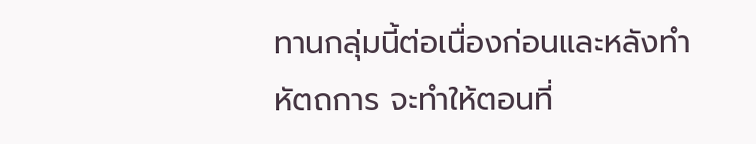ทานกลุ่มนี้ต่อเนื่องก่อนและหลังทำหัตถการ จะทำให้ตอนที่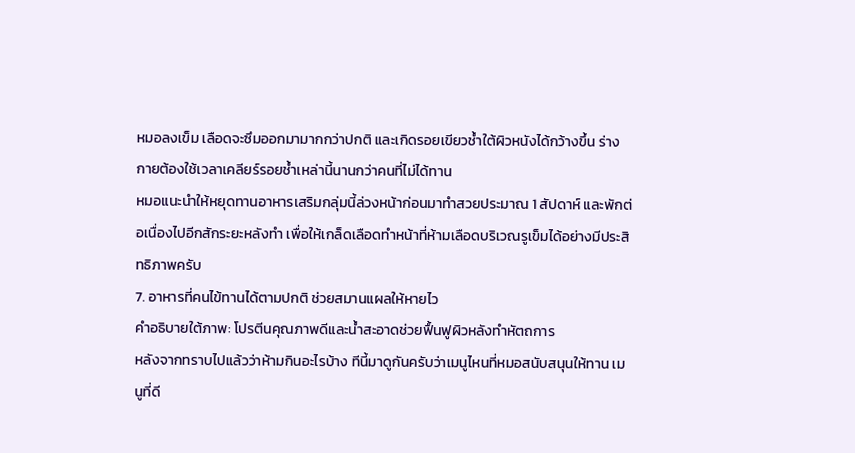หมอลงเข็ม เลือดจะซึมออกมามากกว่าปกติ และเกิดรอยเขียวช้ำใต้ผิวหนังได้กว้างขึ้น ร่างกายต้องใช้เวลาเคลียร์รอยช้ำเหล่านี้นานกว่าคนที่ไม่ได้ทาน
หมอแนะนำให้หยุดทานอาหารเสริมกลุ่มนี้ล่วงหน้าก่อนมาทำสวยประมาณ 1 สัปดาห์ และพักต่อเนื่องไปอีกสักระยะหลังทำ เพื่อให้เกล็ดเลือดทำหน้าที่ห้ามเลือดบริเวณรูเข็มได้อย่างมีประสิทธิภาพครับ
7. อาหารที่คนไข้ทานได้ตามปกติ ช่วยสมานแผลให้หายไว
คำอธิบายใต้ภาพ: โปรตีนคุณภาพดีและน้ำสะอาดช่วยฟื้นฟูผิวหลังทำหัตถการ
หลังจากทราบไปแล้วว่าห้ามกินอะไรบ้าง ทีนี้มาดูกันครับว่าเมนูไหนที่หมอสนับสนุนให้ทาน เมนูที่ดี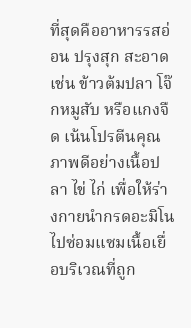ที่สุดคืออาหารรสอ่อน ปรุงสุก สะอาด เช่น ข้าวต้มปลา โจ๊กหมูสับ หรือแกงจืด เน้นโปรตีนคุณภาพดีอย่างเนื้อปลา ไข่ ไก่ เพื่อให้ร่างกายนำกรดอะมิโนไปซ่อมแซมเนื้อเยื่อบริเวณที่ถูก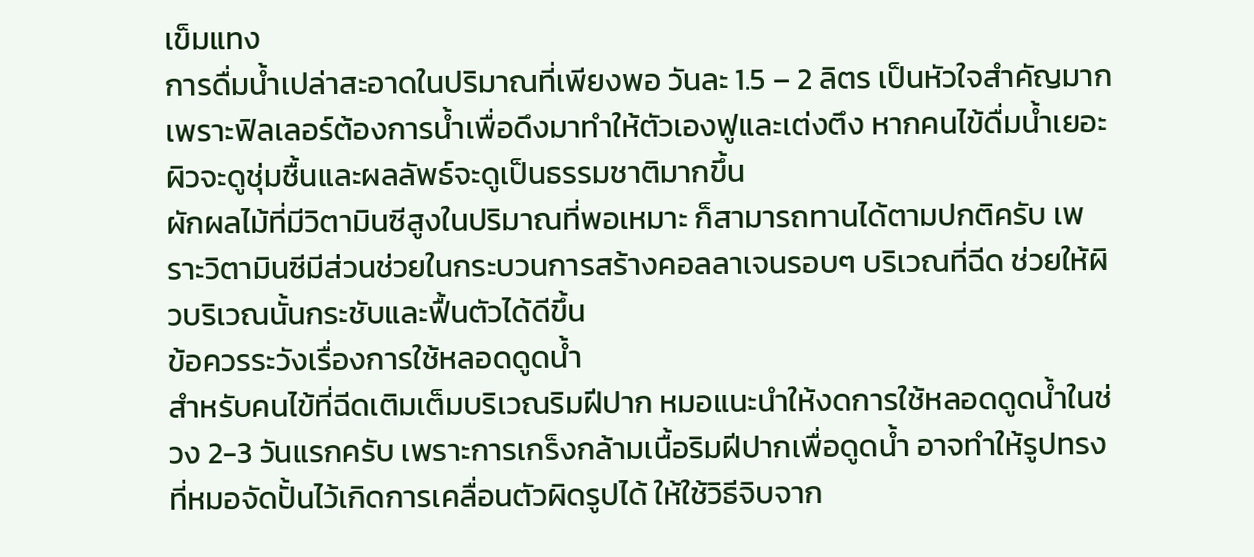เข็มแทง
การดื่มน้ำเปล่าสะอาดในปริมาณที่เพียงพอ วันละ 1.5 – 2 ลิตร เป็นหัวใจสำคัญมาก เพราะฟิลเลอร์ต้องการน้ำเพื่อดึงมาทำให้ตัวเองฟูและเต่งตึง หากคนไข้ดื่มน้ำเยอะ ผิวจะดูชุ่มชื้นและผลลัพธ์จะดูเป็นธรรมชาติมากขึ้น
ผักผลไม้ที่มีวิตามินซีสูงในปริมาณที่พอเหมาะ ก็สามารถทานได้ตามปกติครับ เพราะวิตามินซีมีส่วนช่วยในกระบวนการสร้างคอลลาเจนรอบๆ บริเวณที่ฉีด ช่วยให้ผิวบริเวณนั้นกระชับและฟื้นตัวได้ดีขึ้น
ข้อควรระวังเรื่องการใช้หลอดดูดน้ำ
สำหรับคนไข้ที่ฉีดเติมเต็มบริเวณริมฝีปาก หมอแนะนำให้งดการใช้หลอดดูดน้ำในช่วง 2-3 วันแรกครับ เพราะการเกร็งกล้ามเนื้อริมฝีปากเพื่อดูดน้ำ อาจทำให้รูปทรงที่หมอจัดปั้นไว้เกิดการเคลื่อนตัวผิดรูปได้ ให้ใช้วิธีจิบจาก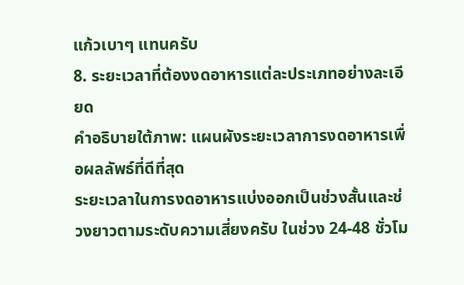แก้วเบาๆ แทนครับ
8. ระยะเวลาที่ต้องงดอาหารแต่ละประเภทอย่างละเอียด
คำอธิบายใต้ภาพ: แผนผังระยะเวลาการงดอาหารเพื่อผลลัพธ์ที่ดีที่สุด
ระยะเวลาในการงดอาหารแบ่งออกเป็นช่วงสั้นและช่วงยาวตามระดับความเสี่ยงครับ ในช่วง 24-48 ชั่วโม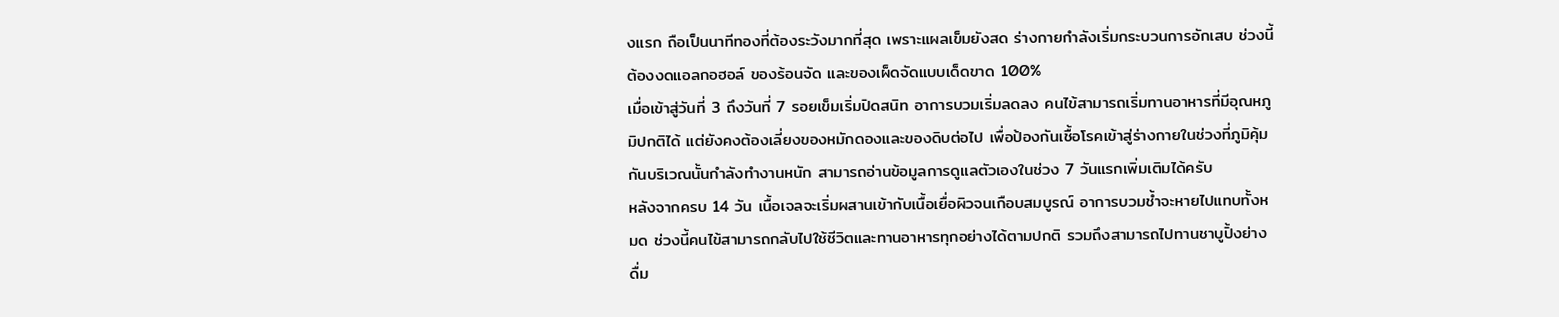งแรก ถือเป็นนาทีทองที่ต้องระวังมากที่สุด เพราะแผลเข็มยังสด ร่างกายกำลังเริ่มกระบวนการอักเสบ ช่วงนี้ต้องงดแอลกอฮอล์ ของร้อนจัด และของเผ็ดจัดแบบเด็ดขาด 100%
เมื่อเข้าสู่วันที่ 3 ถึงวันที่ 7 รอยเข็มเริ่มปิดสนิท อาการบวมเริ่มลดลง คนไข้สามารถเริ่มทานอาหารที่มีอุณหภูมิปกติได้ แต่ยังคงต้องเลี่ยงของหมักดองและของดิบต่อไป เพื่อป้องกันเชื้อโรคเข้าสู่ร่างกายในช่วงที่ภูมิคุ้มกันบริเวณนั้นกำลังทำงานหนัก สามารถอ่านข้อมูลการดูแลตัวเองในช่วง 7 วันแรกเพิ่มเติมได้ครับ
หลังจากครบ 14 วัน เนื้อเจลจะเริ่มผสานเข้ากับเนื้อเยื่อผิวจนเกือบสมบูรณ์ อาการบวมช้ำจะหายไปแทบทั้งหมด ช่วงนี้คนไข้สามารถกลับไปใช้ชีวิตและทานอาหารทุกอย่างได้ตามปกติ รวมถึงสามารถไปทานชาบูปิ้งย่าง ดื่ม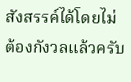สังสรรค์ได้โดยไม่ต้องกังวลแล้วครับ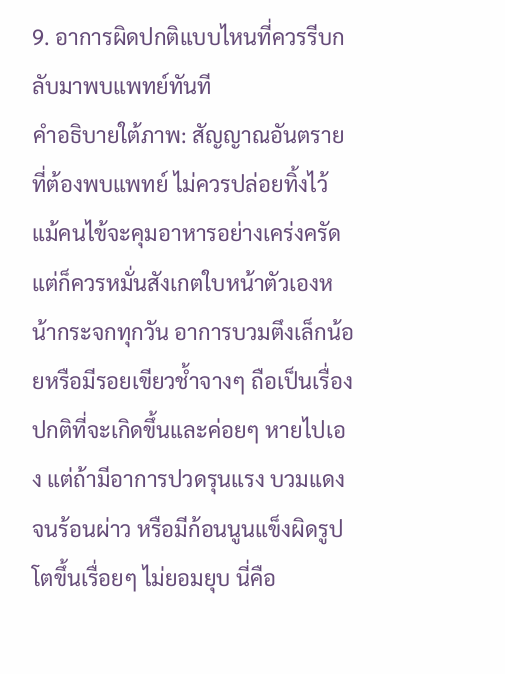9. อาการผิดปกติแบบไหนที่ควรรีบกลับมาพบแพทย์ทันที
คำอธิบายใต้ภาพ: สัญญาณอันตรายที่ต้องพบแพทย์ ไม่ควรปล่อยทิ้งไว้
แม้คนไข้จะคุมอาหารอย่างเคร่งครัด แต่ก็ควรหมั่นสังเกตใบหน้าตัวเองหน้ากระจกทุกวัน อาการบวมตึงเล็กน้อยหรือมีรอยเขียวช้ำจางๆ ถือเป็นเรื่องปกติที่จะเกิดขึ้นและค่อยๆ หายไปเอง แต่ถ้ามีอาการปวดรุนแรง บวมแดงจนร้อนผ่าว หรือมีก้อนนูนแข็งผิดรูป โตขึ้นเรื่อยๆ ไม่ยอมยุบ นี่คือ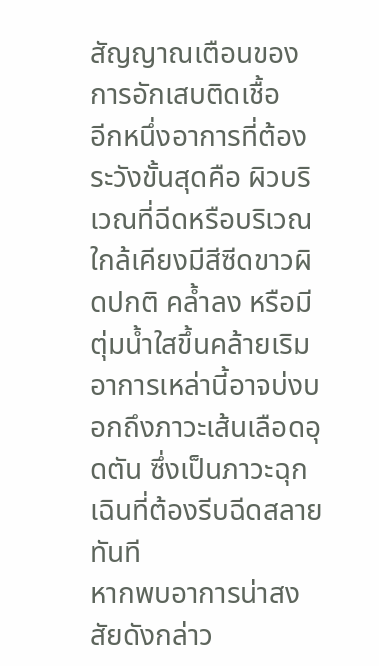สัญญาณเตือนของการอักเสบติดเชื้อ
อีกหนึ่งอาการที่ต้องระวังขั้นสุดคือ ผิวบริเวณที่ฉีดหรือบริเวณใกล้เคียงมีสีซีดขาวผิดปกติ คล้ำลง หรือมีตุ่มน้ำใสขึ้นคล้ายเริม อาการเหล่านี้อาจบ่งบอกถึงภาวะเส้นเลือดอุดตัน ซึ่งเป็นภาวะฉุกเฉินที่ต้องรีบฉีดสลายทันที
หากพบอาการน่าสงสัยดังกล่าว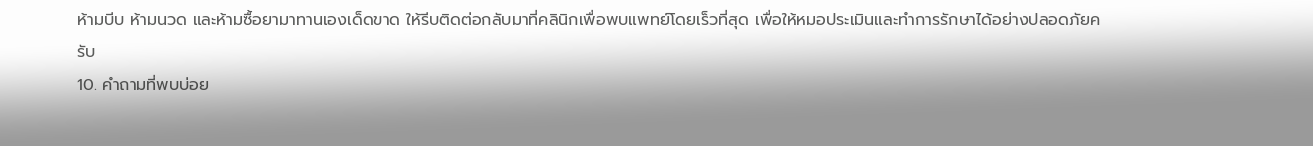ห้ามบีบ ห้ามนวด และห้ามซื้อยามาทานเองเด็ดขาด ให้รีบติดต่อกลับมาที่คลินิกเพื่อพบแพทย์โดยเร็วที่สุด เพื่อให้หมอประเมินและทำการรักษาได้อย่างปลอดภัยครับ
10. คำถามที่พบบ่อย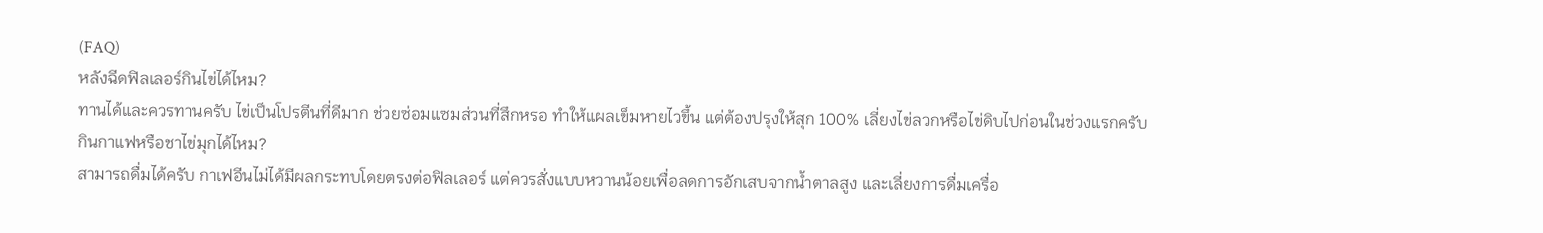(FAQ)
หลังฉีดฟิลเลอร์กินไข่ได้ไหม?
ทานได้และควรทานครับ ไข่เป็นโปรตีนที่ดีมาก ช่วยซ่อมแซมส่วนที่สึกหรอ ทำให้แผลเข็มหายไวขึ้น แต่ต้องปรุงให้สุก 100% เลี่ยงไข่ลวกหรือไข่ดิบไปก่อนในช่วงแรกครับ
กินกาแฟหรือชาไข่มุกได้ไหม?
สามารถดื่มได้ครับ กาเฟอีนไม่ได้มีผลกระทบโดยตรงต่อฟิลเลอร์ แต่ควรสั่งแบบหวานน้อยเพื่อลดการอักเสบจากน้ำตาลสูง และเลี่ยงการดื่มเครื่อ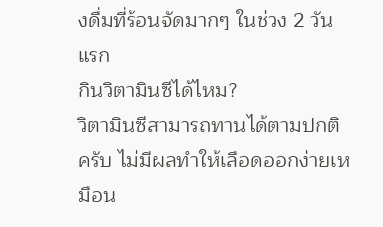งดื่มที่ร้อนจัดมากๆ ในช่วง 2 วันแรก
กินวิตามินซีได้ไหม?
วิตามินซีสามารถทานได้ตามปกติครับ ไม่มีผลทำให้เลือดออกง่ายเหมือน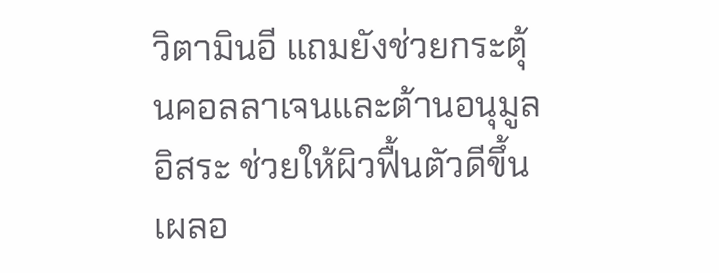วิตามินอี แถมยังช่วยกระตุ้นคอลลาเจนและต้านอนุมูลอิสระ ช่วยให้ผิวฟื้นตัวดีขึ้น
เผลอ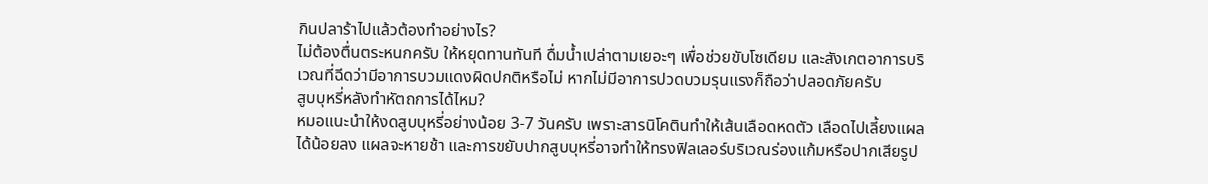กินปลาร้าไปแล้วต้องทำอย่างไร?
ไม่ต้องตื่นตระหนกครับ ให้หยุดทานทันที ดื่มน้ำเปล่าตามเยอะๆ เพื่อช่วยขับโซเดียม และสังเกตอาการบริเวณที่ฉีดว่ามีอาการบวมแดงผิดปกติหรือไม่ หากไม่มีอาการปวดบวมรุนแรงก็ถือว่าปลอดภัยครับ
สูบบุหรี่หลังทำหัตถการได้ไหม?
หมอแนะนำให้งดสูบบุหรี่อย่างน้อย 3-7 วันครับ เพราะสารนิโคตินทำให้เส้นเลือดหดตัว เลือดไปเลี้ยงแผลได้น้อยลง แผลจะหายช้า และการขยับปากสูบบุหรี่อาจทำให้ทรงฟิลเลอร์บริเวณร่องแก้มหรือปากเสียรูป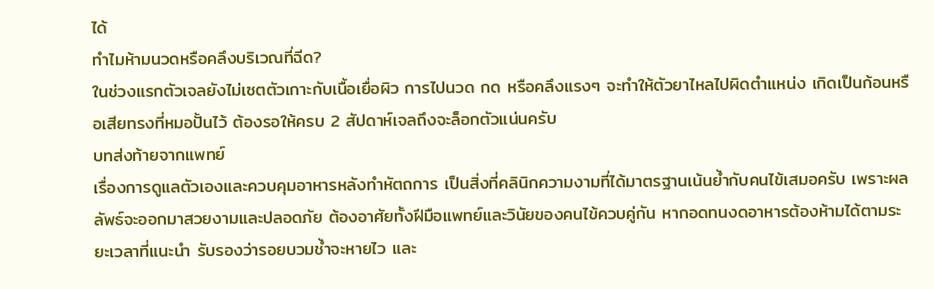ได้
ทำไมห้ามนวดหรือคลึงบริเวณที่ฉีด?
ในช่วงแรกตัวเจลยังไม่เซตตัวเกาะกับเนื้อเยื่อผิว การไปนวด กด หรือคลึงแรงๆ จะทำให้ตัวยาไหลไปผิดตำแหน่ง เกิดเป็นก้อนหรือเสียทรงที่หมอปั้นไว้ ต้องรอให้ครบ 2 สัปดาห์เจลถึงจะล็อกตัวแน่นครับ
บทส่งท้ายจากแพทย์
เรื่องการดูแลตัวเองและควบคุมอาหารหลังทำหัตถการ เป็นสิ่งที่คลินิกความงามที่ได้มาตรฐานเน้นย้ำกับคนไข้เสมอครับ เพราะผลลัพธ์จะออกมาสวยงามและปลอดภัย ต้องอาศัยทั้งฝีมือแพทย์และวินัยของคนไข้ควบคู่กัน หากอดทนงดอาหารต้องห้ามได้ตามระยะเวลาที่แนะนำ รับรองว่ารอยบวมช้ำจะหายไว และ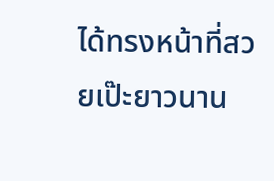ได้ทรงหน้าที่สวยเป๊ะยาวนาน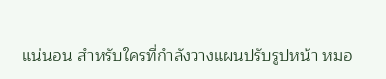แน่นอน สำหรับใครที่กำลังวางแผนปรับรูปหน้า หมอ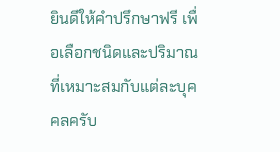ยินดีให้คำปรึกษาฟรี เพื่อเลือกชนิดและปริมาณที่เหมาะสมกับแต่ละบุคคลครับ